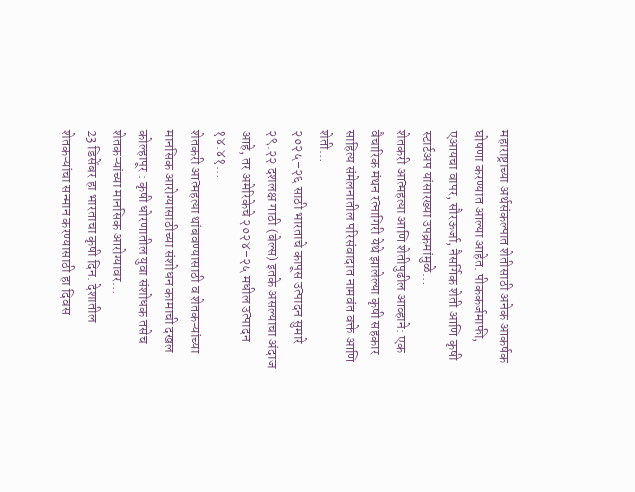महाराष्ट्राच्या अर्थसंकल्पात शेतीसाठी अनेक आकर्षक घोषणा करण्यात आल्या आहेत. पीककर्जमाफी, एआयचा वापर, सौरऊर्जा, नैसर्गिक शेती आणि कृषी स्टार्टअप यांसारख्या उपक्रमांमुळे…
शेतकरी आत्महत्या आणि शेतीपुढील आव्हाने: एक वैचारिक मंथन रत्नागिरी येथे झालेल्या कृषी सहकार साहित्य संमेलनातील परिसंवादात नामवंत वक्ते आणि शेती…
२०२५–२६ साठी भारताचे कापूस उत्पादन सुमारे २९.२२ दशलक्ष गाठी (बेल्स) इतके असल्याचा अंदाज आहे, तर अमेरिकेचे २०२४–२५ मधील उत्पादन १४.४१…
शेतकरी आत्महत्या थांबवण्यासाठी व शेतकऱ्यांच्या मानसिक आरोग्यासाठीच्या संशोधन कामाची दखल कोल्हापूर : कृषी धोरणातील युवा संशोधक तसेच शेतकऱ्यांच्या मानसिक आरोग्यावर…
23 डिसेंबर हा भारताचा कृषी दिन. देशातील शेतकऱ्यांचा सन्मान करण्यासाठी हा दिवस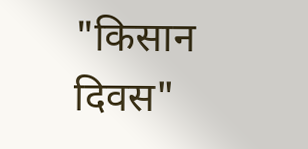"किसान दिवस"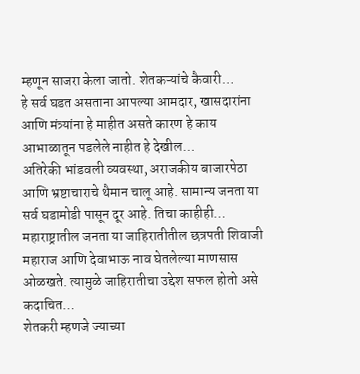म्हणून साजरा केला जातो. शेतकऱ्यांचे कैवारी…
हे सर्व घडत असताना आपल्या आमदार, खासदारांना आणि मंत्र्यांना हे माहीत असते कारण हे काय आभाळातून पडलेले नाहीत हे देखील…
अतिरेकी भांडवली व्यवस्था, अराजकीय बाजारपेठा आणि भ्रष्टाचाराचे थैमान चालू आहे. सामान्य जनता या सर्व घडामोडी पासून दूर आहे. तिचा काहीही…
महाराष्ट्रातील जनता या जाहिरातीतील छत्रपती शिवाजी महाराज आणि देवाभाऊ नाव घेतलेल्या माणसास ओळखते. त्यामुळे जाहिरातीचा उद्देश सफल होतो असे कदाचित…
शेतकरी म्हणजे ज्याच्या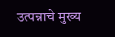उत्पन्नाचे मुख्य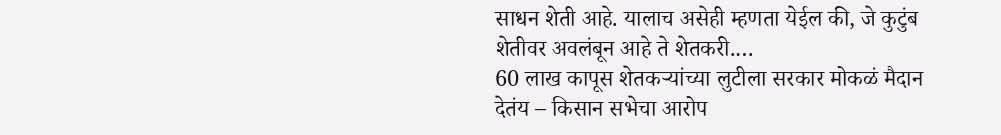साधन शेती आहे. यालाच असेही म्हणता येईल की, जे कुटुंब शेतीवर अवलंबून आहे ते शेतकरी.…
60 लाख कापूस शेतकऱ्यांच्या लुटीला सरकार मोकळं मैदान देतंय – किसान सभेचा आरोप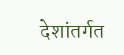देशांतर्गत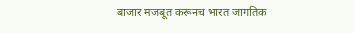बाजार मजबूत करूनच भारत जागतिक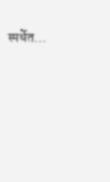स्पर्धेत…